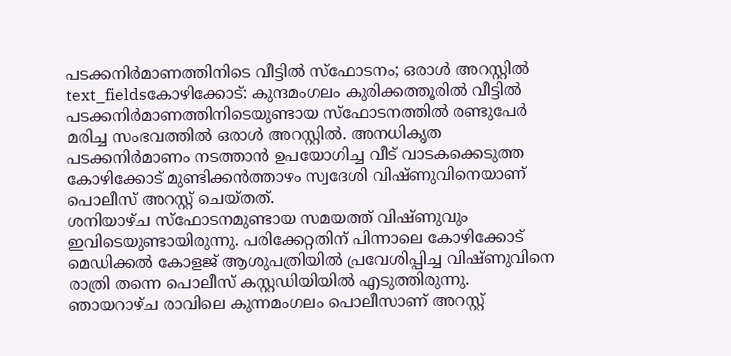പടക്കനിർമാണത്തിനിടെ വീട്ടിൽ സ്ഫോടനം; ഒരാൾ അറസ്റ്റിൽ
text_fieldsകോഴിക്കോട്: കുന്ദമംഗലം കുരിക്കത്തൂരിൽ വീട്ടിൽ പടക്കനിർമാണത്തിനിടെയുണ്ടായ സ്ഫോടനത്തിൽ രണ്ടുപേർ മരിച്ച സംഭവത്തിൽ ഒരാൾ അറസ്റ്റിൽ. അനധികൃത പടക്കനിർമാണം നടത്താൻ ഉപയോഗിച്ച വീട് വാടകക്കെടുത്ത കോഴിക്കോട് മുണ്ടിക്കൻത്താഴം സ്വദേശി വിഷ്ണുവിനെയാണ് പൊലീസ് അറസ്റ്റ് ചെയ്തത്.
ശനിയാഴ്ച സ്ഫോടനമുണ്ടായ സമയത്ത് വിഷ്ണുവും ഇവിടെയുണ്ടായിരുന്നു. പരിക്കേറ്റതിന് പിന്നാലെ കോഴിക്കോട് മെഡിക്കൽ കോളജ് ആശുപത്രിയിൽ പ്രവേശിപ്പിച്ച വിഷ്ണുവിനെ രാത്രി തന്നെ പൊലീസ് കസ്റ്റഡിയിയിൽ എടുത്തിരുന്നു. ഞായറാഴ്ച രാവിലെ കുന്നമംഗലം പൊലീസാണ് അറസ്റ്റ്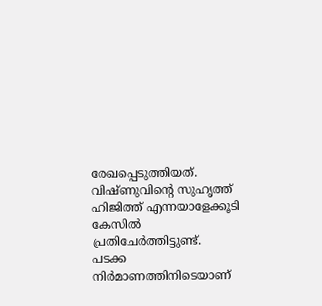രേഖപ്പെടുത്തിയത്. വിഷ്ണുവിന്റെ സുഹൃത്ത് ഹിജിത്ത് എന്നയാളേക്കൂടി കേസിൽ പ്രതിചേർത്തിട്ടുണ്ട്.
പടക്ക നിർമാണത്തിനിടെയാണ്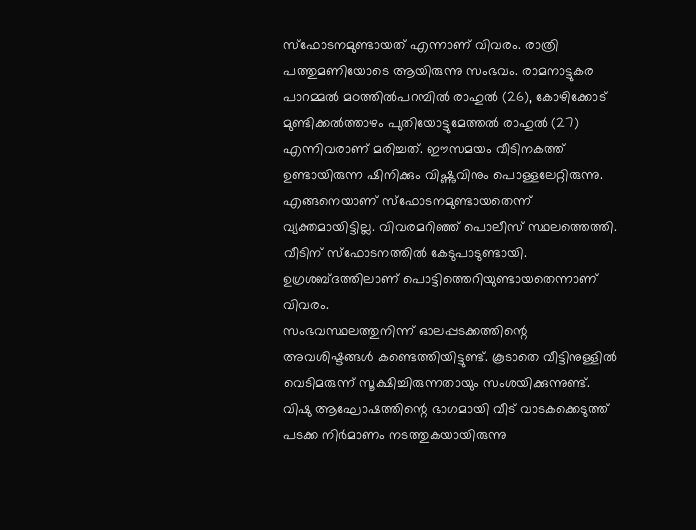സ്ഫോടനമുണ്ടായത് എന്നാണ് വിവരം. രാത്രി പത്തുമണിയോടെ ആയിരുന്നു സംഭവം. രാമനാട്ടുകര പാറമ്മൽ മഠത്തിൽപറമ്പിൽ രാഹുൽ (26), കോഴിക്കോട് മുണ്ടിക്കൽത്താഴം പുതിയോട്ടുമേത്തൽ രാഹുൽ (27) എന്നിവരാണ് മരിച്ചത്. ഈസമയം വീടിനകത്ത് ഉണ്ടായിരുന്ന ഷിനിക്കും വിഷ്ണുവിനും പൊള്ളലേറ്റിരുന്നു. എങ്ങനെയാണ് സ്ഫോടനമുണ്ടായതെന്ന് വ്യക്തമായിട്ടില്ല. വിവരമറിഞ്ഞ് പൊലീസ് സ്ഥലത്തെത്തി. വീടിന് സ്ഫോടനത്തിൽ കേടുപാടുണ്ടായി. ഉഗ്രശബ്ദത്തിലാണ് പൊട്ടിത്തെറിയുണ്ടായതെന്നാണ് വിവരം.
സംഭവസ്ഥലത്തുനിന്ന് ഓലപ്പടക്കത്തിന്റെ അവശിഷ്ടങ്ങൾ കണ്ടെത്തിയിട്ടുണ്ട്. കൂടാതെ വീട്ടിനുള്ളിൽ വെടിമരുന്ന് സൂക്ഷിച്ചിരുന്നതായും സംശയിക്കുന്നുണ്ട്. വിഷു ആഘോഷത്തിന്റെ ഭാഗമായി വീട് വാടകക്കെടുത്ത് പടക്ക നിർമാണം നടത്തുകയായിരുന്നു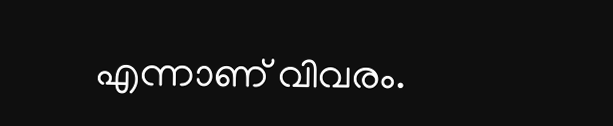എന്നാണ് വിവരം.